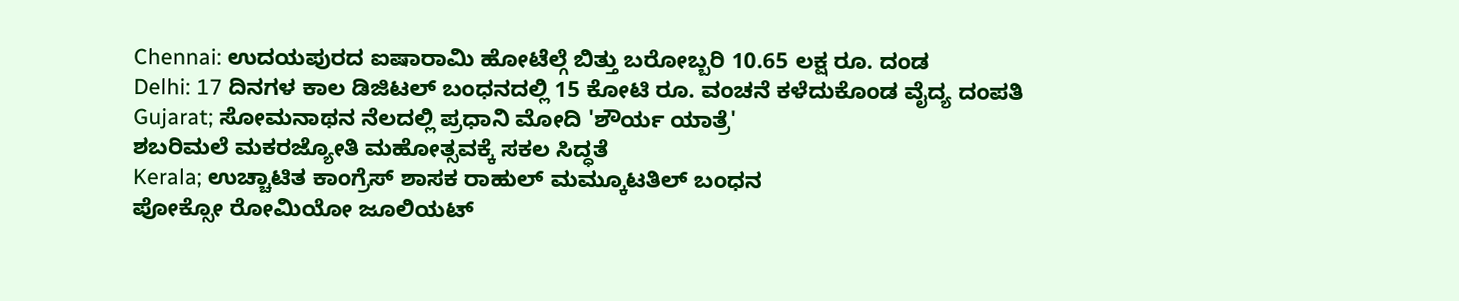Chennai: ಉದಯಪುರದ ಐಷಾರಾಮಿ ಹೋಟೆಲ್ಗೆ ಬಿತ್ತು ಬರೋಬ್ಬರಿ 10.65 ಲಕ್ಷ ರೂ. ದಂಡ
Delhi: 17 ದಿನಗಳ ಕಾಲ ಡಿಜಿಟಲ್ ಬಂಧನದಲ್ಲಿ 15 ಕೋಟಿ ರೂ. ವಂಚನೆ ಕಳೆದುಕೊಂಡ ವೈದ್ಯ ದಂಪತಿ
Gujarat; ಸೋಮನಾಥನ ನೆಲದಲ್ಲಿ ಪ್ರಧಾನಿ ಮೋದಿ 'ಶೌರ್ಯ ಯಾತ್ರೆ'
ಶಬರಿಮಲೆ ಮಕರಜ್ಯೋತಿ ಮಹೋತ್ಸವಕ್ಕೆ ಸಕಲ ಸಿದ್ಧತೆ
Kerala; ಉಚ್ಚಾಟಿತ ಕಾಂಗ್ರೆಸ್ ಶಾಸಕ ರಾಹುಲ್ ಮಮ್ಕೂಟತಿಲ್ ಬಂಧನ
ಪೋಕ್ಸೋ ರೋಮಿಯೋ ಜೂಲಿಯಟ್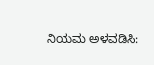ನಿಯಮ ಅಳವಡಿಸಿ: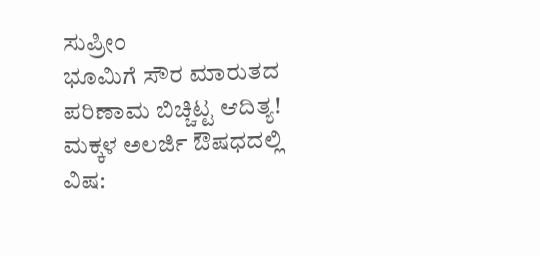ಸುಪ್ರೀಂ
ಭೂಮಿಗೆ ಸೌರ ಮಾರುತದ ಪರಿಣಾಮ ಬಿಚ್ಚಿಟ್ಟ ಆದಿತ್ಯ!
ಮಕ್ಕಳ ಅಲರ್ಜಿ ಔಷಧದಲ್ಲಿ ವಿಷ: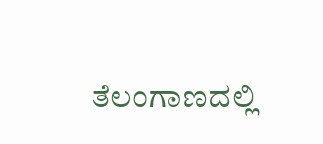ತೆಲಂಗಾಣದಲ್ಲಿ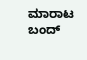ಮಾರಾಟ ಬಂದ್